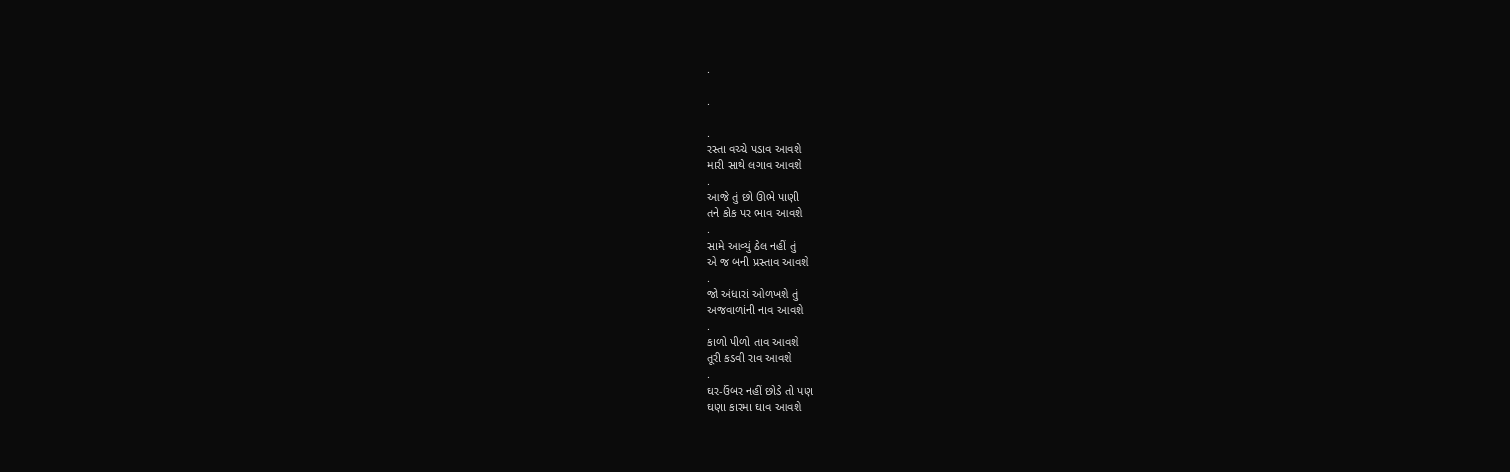.

.

.
રસ્તા વચ્ચે પડાવ આવશે
મારી સાથે લગાવ આવશે
.
આજે તું છો ઊભે પાણી
તને કોક પર ભાવ આવશે
.
સામે આવ્યું ઠેલ નહીં તું
એ જ બની પ્રસ્તાવ આવશે
.
જો અંધારાં ઓળખશે તું
અજવાળાંની નાવ આવશે
.
કાળો પીળો તાવ આવશે
તૂરી કડવી રાવ આવશે
.
ઘર-ઉંબર નહીં છોડે તો પણ
ઘણા કારમા ઘાવ આવશે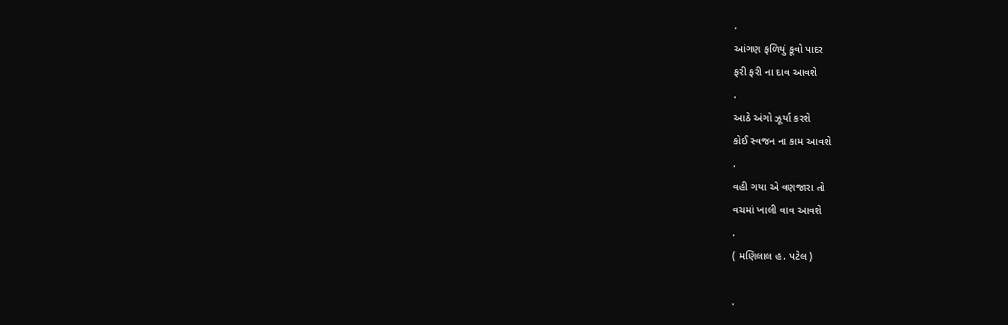.
આંગણ ફળિયું કૂવો પાદર
ફરી ફરી ના દાવ આવશે
.
આઠે અંગો ઝૂર્યા કરશે
કોઈ સ્વજન ના કામ આવશે
.
વહી ગયા એ વણજારા તો
વચમાં ખાલી વાવ આવશે
.
( મણિલાલ હ. પટેલ )

.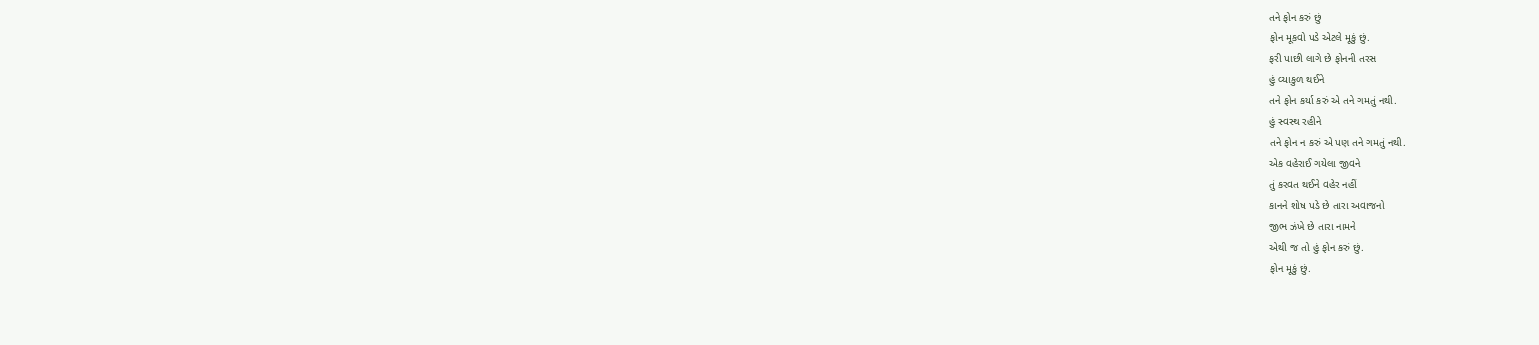તને ફોન કરું છું
ફોન મૂકવો પડે એટલે મૂકું છું.
ફરી પાછી લાગે છે ફોનની તરસ
હું વ્યાકુળ થઈને
તને ફોન કર્યા કરું એ તને ગમતું નથી.
હું સ્વસ્થ રહીને
તને ફોન ન કરું એ પણ તને ગમતું નથી.
એક વહેરાઈ ગયેલા જીવને
તું કરવત થઈને વહેર નહીં
કાનને શોષ પડે છે તારા અવાજનો
જીભ ઝંખે છે તારા નામને
એથી જ તો હું ફોન કરું છું.
ફોન મૂકું છું.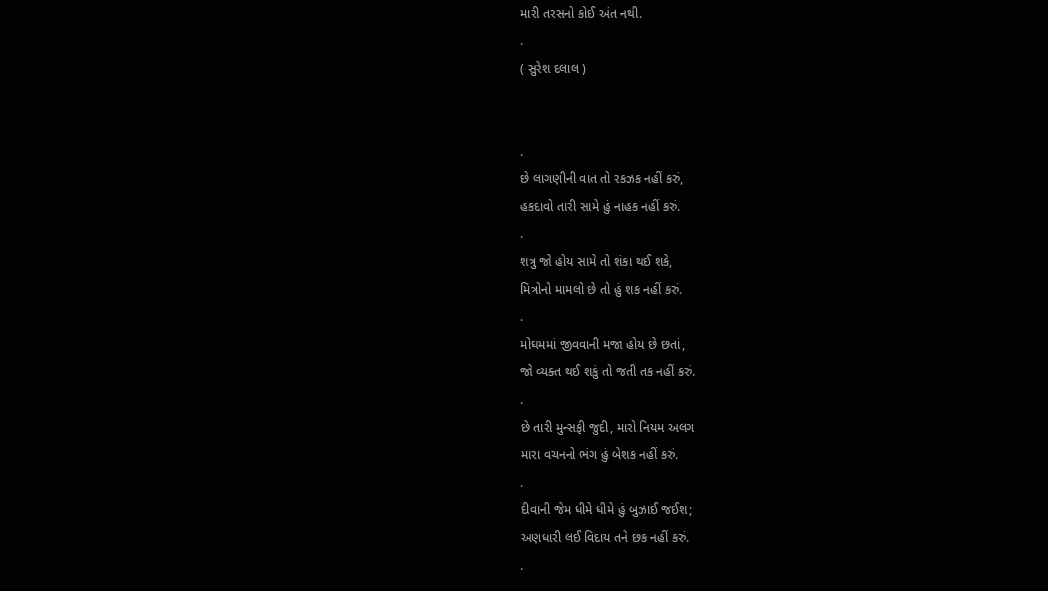મારી તરસનો કોઈ અંત નથી.
.
( સુરેશ દલાલ )


.
છે લાગણીની વાત તો રકઝક નહીં કરું,
હકદાવો તારી સામે હું નાહક નહીં કરું.
.
શત્રુ જો હોય સામે તો શંકા થઈ શકે,
મિત્રોનો મામલો છે તો હું શક નહીં કરું.
.
મોઘમમાં જીવવાની મજા હોય છે છતાં,
જો વ્યક્ત થઈ શકું તો જતી તક નહીં કરું.
.
છે તારી મુન્સફી જુદી, મારો નિયમ અલગ
મારા વચનનો ભંગ હું બેશક નહીં કરું.
.
દીવાની જેમ ધીમે ધીમે હું બુઝાઈ જઈશ;
અણધારી લઈ વિદાય તને છક નહીં કરું.
.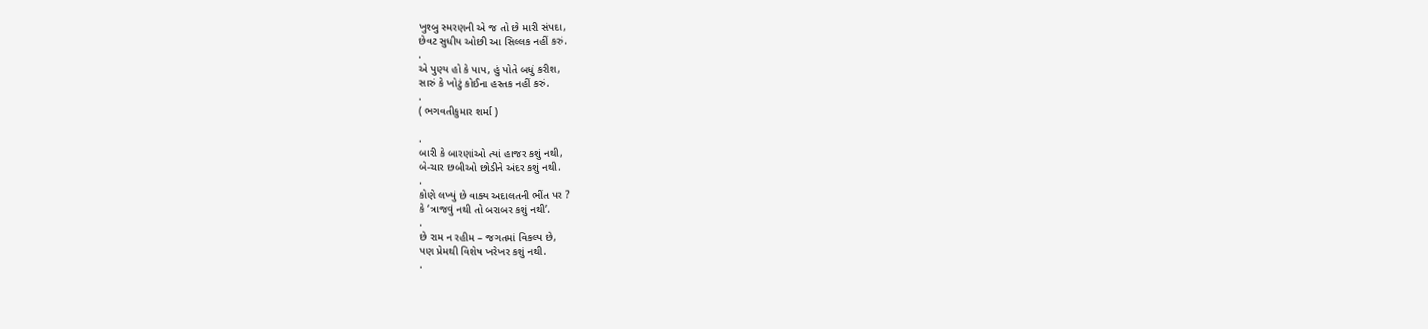ખુશ્બુ સ્મરણની એ જ તો છે મારી સંપદા,
છેવટ સુધીય ઓછી આ સિલ્લક નહીં કરું.
.
એ પુણ્ય હો કે પાપ, હું પોતે બધું કરીશ,
સારું કે ખોટું કોઈના હસ્તક નહીં કરું.
.
( ભગવતીકુમાર શર્મા )

.
બારી કે બારણાંઓ ત્યાં હાજર કશું નથી,
બે-ચાર છબીઓ છોડીને અંદર કશું નથી.
.
કોણે લખ્યું છે વાક્ય અદાલતની ભીંત પર ?
કે ‘ત્રાજવું નથી તો બરાબર કશું નથી’.
.
છે રામ ન રહીમ – જગતમાં વિકલ્પ છે,
પણ પ્રેમથી વિશેષ ખરેખર કશું નથી.
.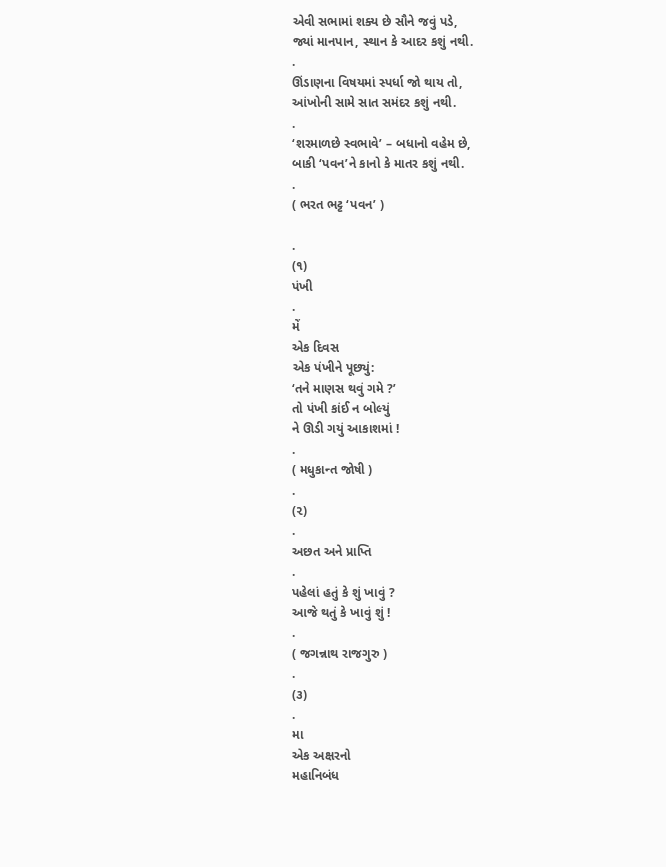એવી સભામાં શક્ય છે સૌને જવું પડે,
જ્યાં માનપાન, સ્થાન કે આદર કશું નથી.
.
ઊંડાણના વિષયમાં સ્પર્ધા જો થાય તો,
આંખોની સામે સાત સમંદર કશું નથી.
.
‘શરમાળછે સ્વભાવે’ – બધાનો વહેમ છે,
બાકી ‘પવન’ને કાનો કે માતર કશું નથી.
.
( ભરત ભટ્ટ ‘પવન’ )

.
(૧)
પંખી
.
મેં
એક દિવસ
એક પંખીને પૂછ્યું:
‘તને માણસ થવું ગમે ?’
તો પંખી કાંઈ ન બોલ્યું
ને ઊડી ગયું આકાશમાં !
.
( મધુકાન્ત જોષી )
.
(૨)
.
અછત અને પ્રાપ્તિ
.
પહેલાં હતું કે શું ખાવું ?
આજે થતું કે ખાવું શું !
.
( જગન્નાથ રાજગુરુ )
.
(૩)
.
મા
એક અક્ષરનો
મહાનિબંધ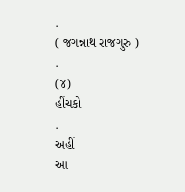.
( જગન્નાથ રાજગુરુ )
.
(૪)
હીંચકો
.
અહીં
આ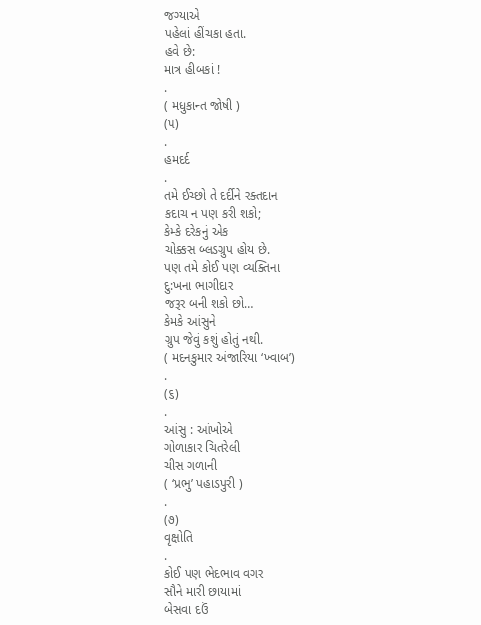જગ્યાએ
પહેલાં હીંચકા હતા.
હવે છે:
માત્ર હીબકાં !
.
( મધુકાન્ત જોષી )
(૫)
.
હમદર્દ
.
તમે ઈચ્છો તે દર્દીને રક્તદાન
કદાચ ન પણ કરી શકો;
કેમ્કે દરેકનું એક
ચોક્કસ બ્લડગ્રુપ હોય છે.
પણ તમે કોઈ પણ વ્યક્તિના
દુ:ખના ભાગીદાર
જરૂર બની શકો છો…
કેમકે આંસુને
ગ્રુપ જેવું કશું હોતું નથી.
( મદનકુમાર અંજારિયા ‘ખ્વાબ’)
.
(૬)
.
આંસુ : આંખોએ
ગોળાકાર ચિતરેલી
ચીસ ગળાની
( ‘પ્રભુ’ પહાડપુરી )
.
(૭)
વૃક્ષોતિ
.
કોઈ પણ ભેદભાવ વગર
સૌને મારી છાયામાં
બેસવા દઉં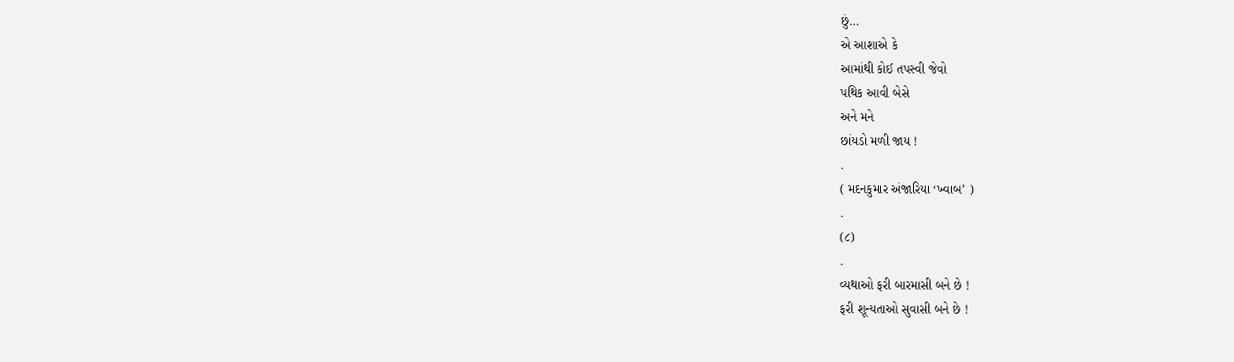છું…
એ આશાએ કે
આમાંથી કોઈ તપસ્વી જેવો
પથિક આવી બેસે
અને મને
છાંયડો મળી જાય !
.
( મદનકુમાર અંજારિયા ‘ખ્વાબ’ )
.
(૮)
.
વ્યથાઓ ફરી બારમાસી બને છે !
ફરી શૂન્યતાઓ સુવાસી બને છે !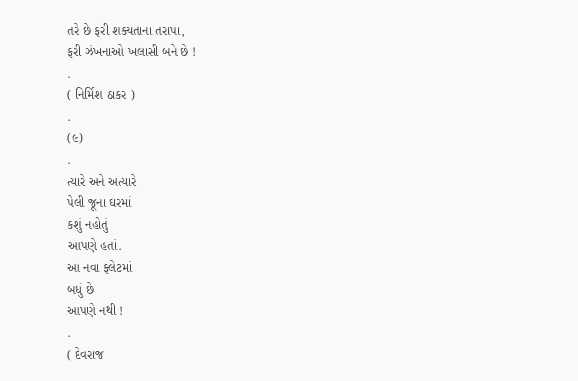તરે છે ફરી શક્યતાના તરાપા,
ફરી ઝંખનાઓ ખલાસી બને છે !
.
( નિર્મિશ ઠાકર )
.
(૯)
.
ત્યારે અને અત્યારે
પેલી જૂના ઘરમાં
કશું નહોતું
આપણે હતાં.
આ નવા ફ્લેટમાં
બધું છે
આપણે નથી !
.
( દેવરાજ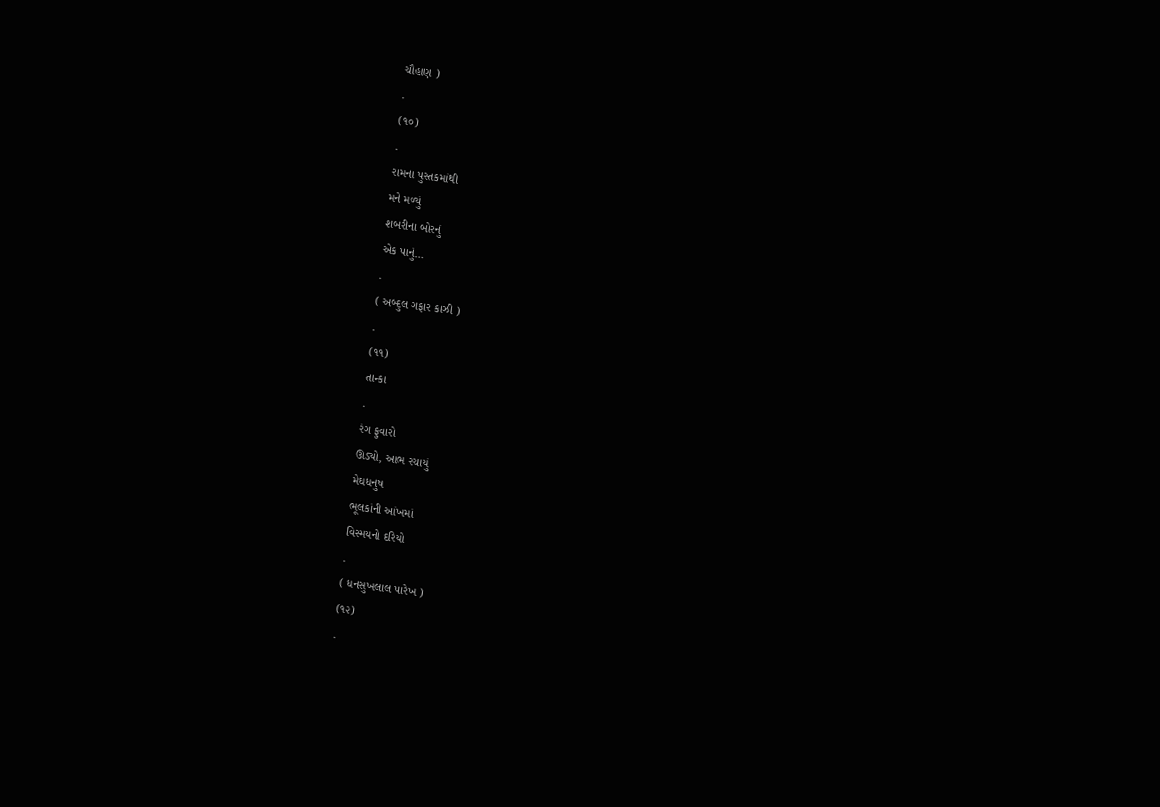ચૌહાણ )
.
(૧૦)
.
રામના પુસ્તકમાંથી
મને મળ્યું
શબરીના બોરનું
એક પાનું…
.
( અબ્દુલ ગફાર કાઝી )
.
(૧૧)
તાન્કા
.
રંગ ફુવારો
ઊડ્યો, આભ રચાયું
મેઘધનુષ
ભૂલકાંની આંખમાં
વિસ્મયનો દરિયો
.
( ધનસુખલાલ પારેખ )
(૧૨)
.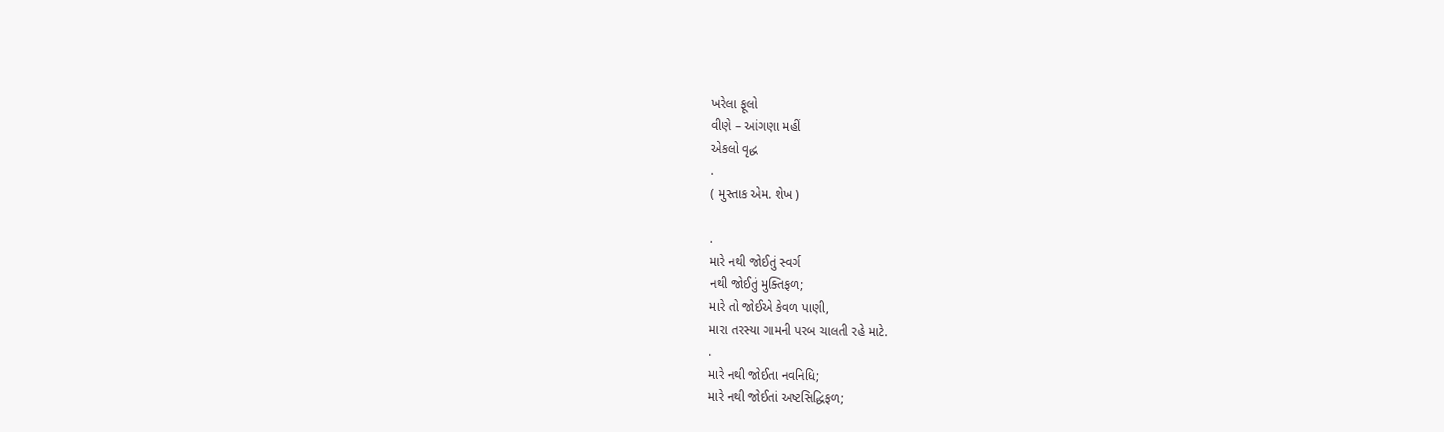ખરેલા ફૂલો
વીણે – આંગણા મહીં
એકલો વૃદ્ધ
.
( મુસ્તાક એમ. શેખ )

.
મારે નથી જોઈતું સ્વર્ગ
નથી જોઈતું મુક્તિફળ;
મારે તો જોઈએ કેવળ પાણી,
મારા તરસ્યા ગામની પરબ ચાલતી રહે માટે.
.
મારે નથી જોઈતા નવનિધિ;
મારે નથી જોઈતાં અષ્ટસિદ્ધિફળ;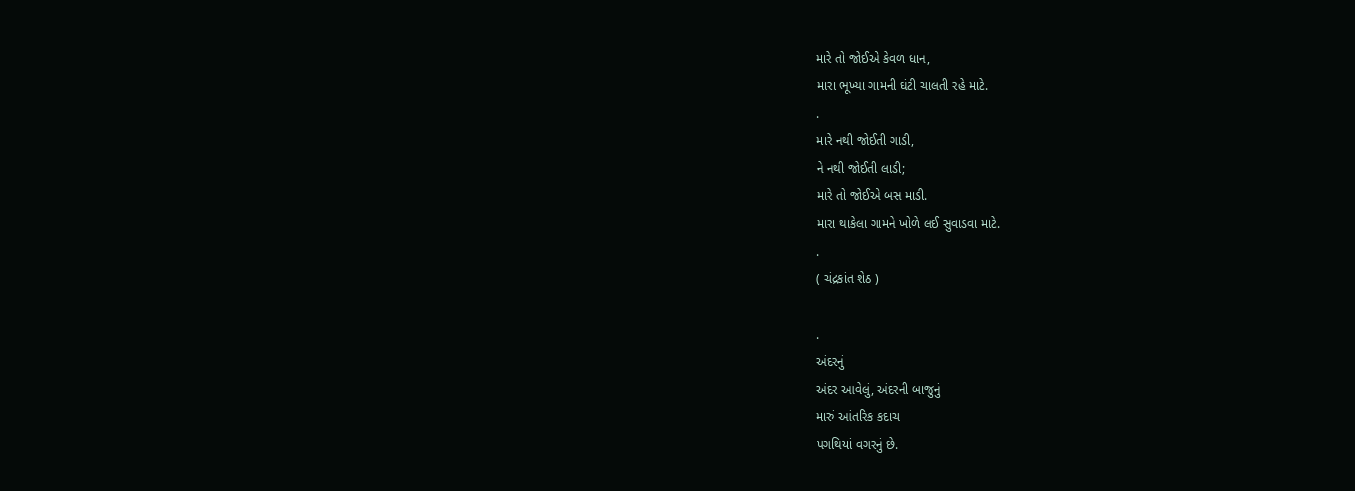મારે તો જોઈએ કેવળ ધાન,
મારા ભૂખ્યા ગામની ઘંટી ચાલતી રહે માટે.
.
મારે નથી જોઈતી ગાડી,
ને નથી જોઈતી લાડી;
મારે તો જોઈએ બસ માડી.
મારા થાકેલા ગામને ખોળે લઈ સુવાડવા માટે.
.
( ચંદ્રકાંત શેઠ )

.
અંદરનું
અંદર આવેલું, અંદરની બાજુનું
મારું આંતરિક કદાચ
પગથિયાં વગરનું છે.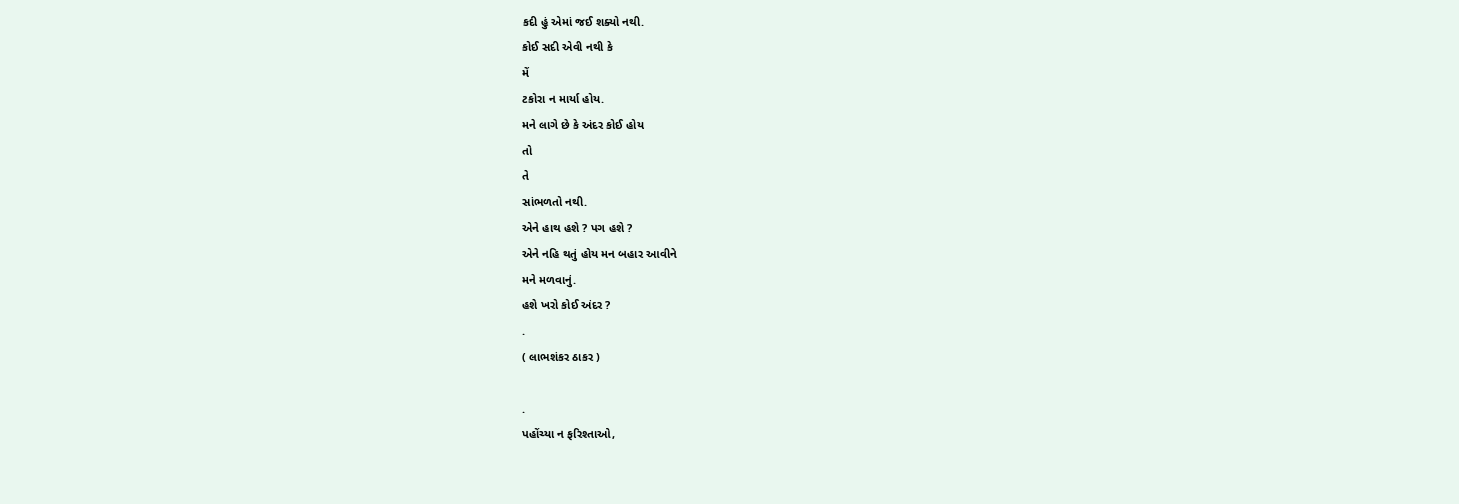કદી હું એમાં જઈ શક્યો નથી.
કોઈ સદી એવી નથી કે
મેં
ટકોરા ન માર્યા હોય.
મને લાગે છે કે અંદર કોઈ હોય
તો
તે
સાંભળતો નથી.
એને હાથ હશે ? પગ હશે ?
એને નહિ થતું હોય મન બહાર આવીને
મને મળવાનું.
હશે ખરો કોઈ અંદર ?
.
( લાભશંકર ઠાકર )

.
પહોંચ્યા ન ફરિશ્તાઓ,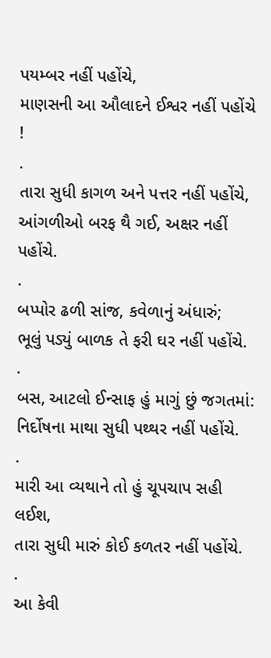પયમ્બર નહીં પહોંચે,
માણસની આ ઔલાદને ઈશ્વર નહીં પહોંચે !
.
તારા સુધી કાગળ અને પત્તર નહીં પહોંચે,
આંગળીઓ બરફ થૈ ગઈ, અક્ષર નહીં પહોંચે.
.
બપ્પોર ઢળી સાંજ, કવેળાનું અંધારું;
ભૂલું પડ્યું બાળક તે ફરી ઘર નહીં પહોંચે.
.
બસ, આટલો ઈન્સાફ હું માગું છું જગતમાં:
નિર્દોષના માથા સુધી પથ્થર નહીં પહોંચે.
.
મારી આ વ્યથાને તો હું ચૂપચાપ સહી લઈશ,
તારા સુધી મારું કોઈ કળતર નહીં પહોંચે.
.
આ કેવી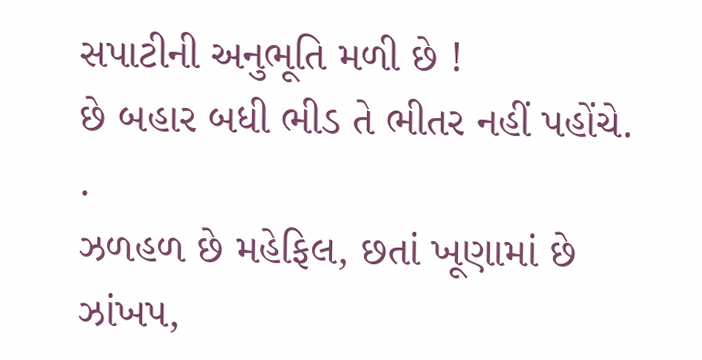સપાટીની અનુભૂતિ મળી છે !
છે બહાર બધી ભીડ તે ભીતર નહીં પહોંચે.
.
ઝળહળ છે મહેફિલ, છતાં ખૂણામાં છે ઝાંખપ,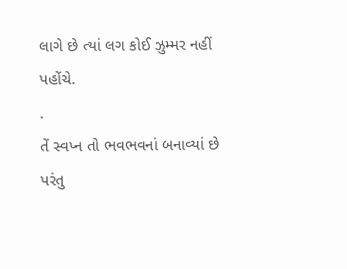લાગે છે ત્યાં લગ કોઈ ઝુમ્મર નહીં પહોંચે.
.
તેં સ્વપ્ન તો ભવભવનાં બનાવ્યાં છે પરંતુ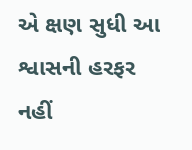એ ક્ષણ સુધી આ શ્વાસની હરફર નહીં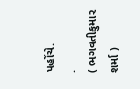પહોંચે.
.
( ભગવતીકુમાર શર્મા )